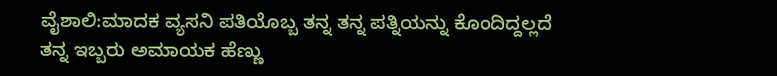ವೈಶಾಲಿ:ಮಾದಕ ವ್ಯಸನಿ ಪತಿಯೊಬ್ಬ ತನ್ನ ತನ್ನ ಪತ್ನಿಯನ್ನು ಕೊಂದಿದ್ದಲ್ಲದೆ ತನ್ನ ಇಬ್ಬರು ಅಮಾಯಕ ಹೆಣ್ಣು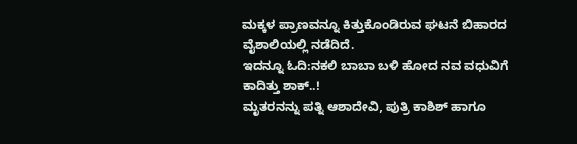ಮಕ್ಕಳ ಪ್ರಾಣವನ್ನೂ ಕಿತ್ತುಕೊಂಡಿರುವ ಘಟನೆ ಬಿಹಾರದ ವೈಶಾಲಿಯಲ್ಲಿ ನಡೆದಿದೆ.
ಇದನ್ನೂ ಓದಿ:ನಕಲಿ ಬಾಬಾ ಬಳಿ ಹೋದ ನವ ವಧುವಿಗೆ ಕಾದಿತ್ತು ಶಾಕ್..!
ಮೃತರನನ್ನು ಪತ್ನಿ ಆಶಾದೇವಿ, ಪುತ್ರಿ ಕಾಶಿಶ್ ಹಾಗೂ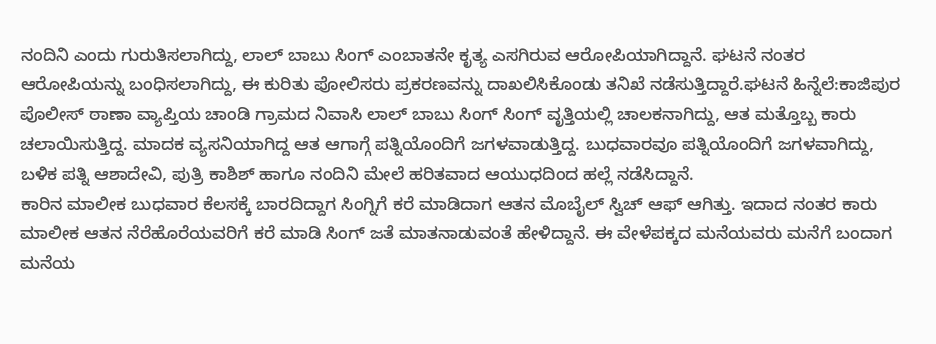ನಂದಿನಿ ಎಂದು ಗುರುತಿಸಲಾಗಿದ್ದು, ಲಾಲ್ ಬಾಬು ಸಿಂಗ್ ಎಂಬಾತನೇ ಕೃತ್ಯ ಎಸಗಿರುವ ಆರೋಪಿಯಾಗಿದ್ದಾನೆ. ಘಟನೆ ನಂತರ ಆರೋಪಿಯನ್ನು ಬಂಧಿಸಲಾಗಿದ್ದು, ಈ ಕುರಿತು ಪೋಲಿಸರು ಪ್ರಕರಣವನ್ನು ದಾಖಲಿಸಿಕೊಂಡು ತನಿಖೆ ನಡೆಸುತ್ತಿದ್ದಾರೆ.ಘಟನೆ ಹಿನ್ನೆಲೆ:ಕಾಜಿಪುರ ಪೊಲೀಸ್ ಠಾಣಾ ವ್ಯಾಪ್ತಿಯ ಚಾಂಡಿ ಗ್ರಾಮದ ನಿವಾಸಿ ಲಾಲ್ ಬಾಬು ಸಿಂಗ್ ಸಿಂಗ್ ವೃತ್ತಿಯಲ್ಲಿ ಚಾಲಕನಾಗಿದ್ದು, ಆತ ಮತ್ತೊಬ್ಬ ಕಾರು ಚಲಾಯಿಸುತ್ತಿದ್ದ. ಮಾದಕ ವ್ಯಸನಿಯಾಗಿದ್ದ ಆತ ಆಗಾಗ್ಗೆ ಪತ್ನಿಯೊಂದಿಗೆ ಜಗಳವಾಡುತ್ತಿದ್ದ. ಬುಧವಾರವೂ ಪತ್ನಿಯೊಂದಿಗೆ ಜಗಳವಾಗಿದ್ದು, ಬಳಿಕ ಪತ್ನಿ ಆಶಾದೇವಿ, ಪುತ್ರಿ ಕಾಶಿಶ್ ಹಾಗೂ ನಂದಿನಿ ಮೇಲೆ ಹರಿತವಾದ ಆಯುಧದಿಂದ ಹಲ್ಲೆ ನಡೆಸಿದ್ದಾನೆ.
ಕಾರಿನ ಮಾಲೀಕ ಬುಧವಾರ ಕೆಲಸಕ್ಕೆ ಬಾರದಿದ್ದಾಗ ಸಿಂಗ್ನಿಗೆ ಕರೆ ಮಾಡಿದಾಗ ಆತನ ಮೊಬೈಲ್ ಸ್ವಿಚ್ ಆಫ್ ಆಗಿತ್ತು. ಇದಾದ ನಂತರ ಕಾರು ಮಾಲೀಕ ಆತನ ನೆರೆಹೊರೆಯವರಿಗೆ ಕರೆ ಮಾಡಿ ಸಿಂಗ್ ಜತೆ ಮಾತನಾಡುವಂತೆ ಹೇಳಿದ್ದಾನೆ. ಈ ವೇಳೆಪಕ್ಕದ ಮನೆಯವರು ಮನೆಗೆ ಬಂದಾಗ ಮನೆಯ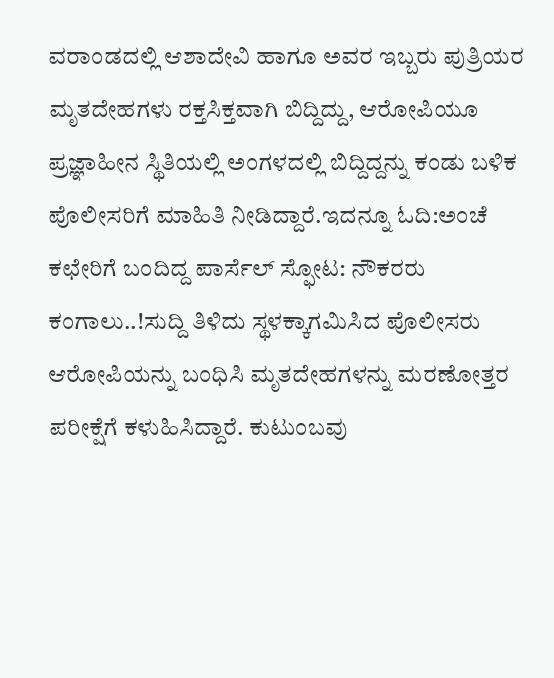ವರಾಂಡದಲ್ಲಿ ಆಶಾದೇವಿ ಹಾಗೂ ಅವರ ಇಬ್ಬರು ಪುತ್ರಿಯರ ಮೃತದೇಹಗಳು ರಕ್ತಸಿಕ್ತವಾಗಿ ಬಿದ್ದಿದ್ದು, ಆರೋಪಿಯೂ ಪ್ರಜ್ಞಾಹೀನ ಸ್ಥಿತಿಯಲ್ಲಿ ಅಂಗಳದಲ್ಲಿ ಬಿದ್ದಿದ್ದನ್ನು ಕಂಡು ಬಳಿಕ ಪೊಲೀಸರಿಗೆ ಮಾಹಿತಿ ನೀಡಿದ್ದಾರೆ.ಇದನ್ನೂ ಓದಿ:ಅಂಚೆ ಕಛೇರಿಗೆ ಬಂದಿದ್ದ ಪಾರ್ಸೆಲ್‌ ಸ್ಫೋಟ: ನೌಕರರು ಕಂಗಾಲು..!ಸುದ್ದಿ ತಿಳಿದು ಸ್ಥಳಕ್ಕಾಗಮಿಸಿದ ಪೊಲೀಸರು ಆರೋಪಿಯನ್ನು ಬಂಧಿಸಿ ಮೃತದೇಹಗಳನ್ನು ಮರಣೋತ್ತರ ಪರೀಕ್ಷೆಗೆ ಕಳುಹಿಸಿದ್ದಾರೆ. ಕುಟುಂಬವು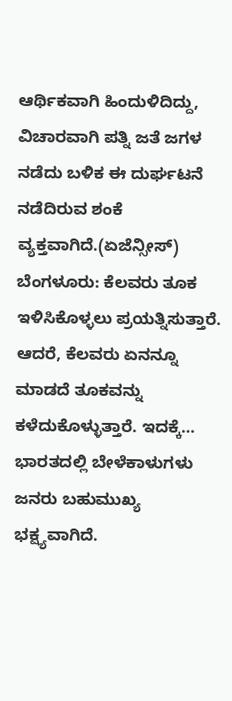ಆರ್ಥಿಕವಾಗಿ ಹಿಂದುಳಿದಿದ್ದು, ವಿಚಾರವಾಗಿ ಪತ್ನಿ ಜತೆ ಜಗಳ ನಡೆದು ಬಳಿಕ ಈ ದುರ್ಘಟನೆ ನಡೆದಿರುವ ಶಂಕೆ ವ್ಯಕ್ತವಾಗಿದೆ.(ಏಜೆನ್ಸೀಸ್)
ಬೆಂಗಳೂರು: ಕೆಲವರು ತೂಕ ಇಳಿಸಿಕೊಳ್ಳಲು ಪ್ರಯತ್ನಿಸುತ್ತಾರೆ. ಆದರೆ, ಕೆಲವರು ಏನನ್ನೂ ಮಾಡದೆ ತೂಕವನ್ನು ಕಳೆದುಕೊಳ್ಳುತ್ತಾರೆ. ಇದಕ್ಕೆ…
ಭಾರತದಲ್ಲಿ ಬೇಳೆಕಾಳುಗಳು ಜನರು ಬಹುಮುಖ್ಯ ಭಕ್ಷ್ಯವಾಗಿದೆ.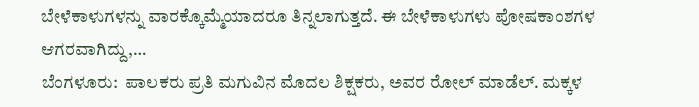ಬೇಳೆಕಾಳುಗಳನ್ನು ವಾರಕ್ಕೊಮ್ಮೆಯಾದರೂ ತಿನ್ನಲಾಗುತ್ತದೆ. ಈ ಬೇಳೆಕಾಳುಗಳು ಪೋಷಕಾಂಶಗಳ ಆಗರವಾಗಿದ್ದು,…
ಬೆಂಗಳೂರು:  ಪಾಲಕರು ಪ್ರತಿ ಮಗುವಿನ ಮೊದಲ ಶಿಕ್ಷಕರು, ಅವರ ರೋಲ್ ಮಾಡೆಲ್. ಮಕ್ಕಳ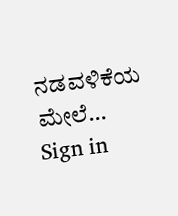ನಡವಳಿಕೆಯ ಮೇಲೆ…
Sign in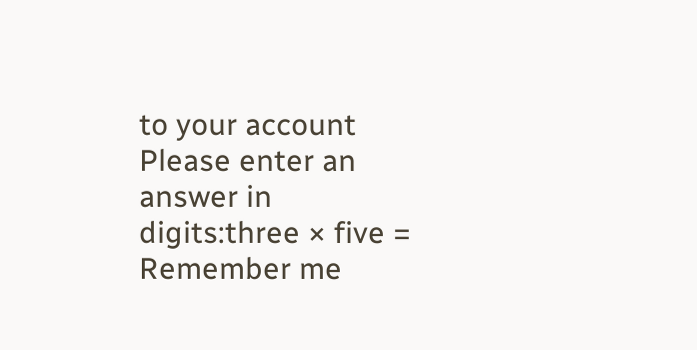to your account
Please enter an answer in digits:three × five =
Remember me